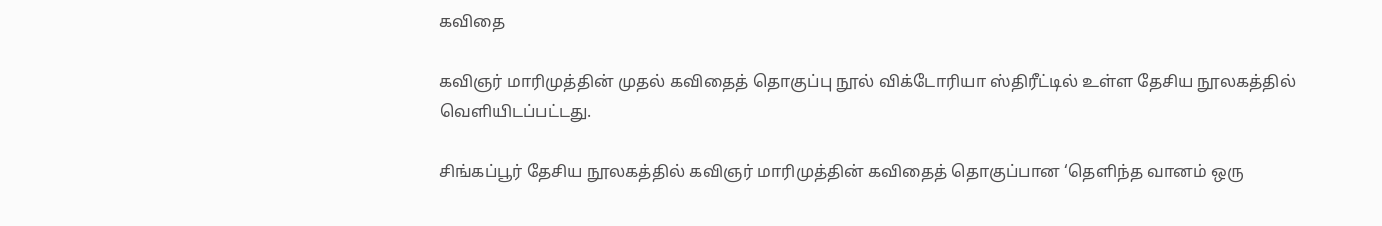கவிதை

கவிஞர் மாரிமுத்தின் முதல் கவிதைத் தொகுப்பு நூல் விக்டோரியா ஸ்திரீட்டில் உள்ள தேசிய நூலகத்தில் வெளியிடப்பட்டது.

சிங்கப்பூர் தேசிய நூலகத்தில் கவிஞர் மாரிமுத்தின் கவிதைத் தொகுப்பான ‘தெளிந்த வானம் ஒரு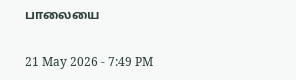பாலையை

21 May 2026 - 7:49 PM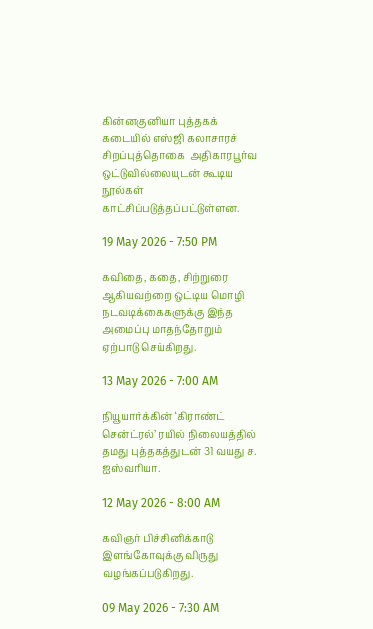கின்னகுனியா புத்தகக் கடையில் எஸ்ஜி கலாசாரச் சிறப்புத்தொகை  அதிகாரபூர்வ ஒட்டுவில்லையுடன் கூடிய நூல்கள் காட்சிப்படுத்தப்பட்டுள்ளன.

19 May 2026 - 7:50 PM

கவிதை, கதை, சிற்றுரை ஆகியவற்றை ஒட்டிய மொழி நடவடிக்கைகளுக்கு இந்த அமைப்பு மாதந்தோறும் ஏற்பாடு செய்கிறது.

13 May 2026 - 7:00 AM

நியூயார்க்கின் ‘கிராண்ட் சென்ட்ரல்’ ரயில் நிலையத்தில் தமது புத்தகத்துடன் 31 வயது ச. ஐஸ்வரியா.

12 May 2026 - 8:00 AM

கவிஞர் பிச்சினிக்காடு இளங்கோவுக்கு விருது வழங்கப்படுகிறது.

09 May 2026 - 7:30 AM